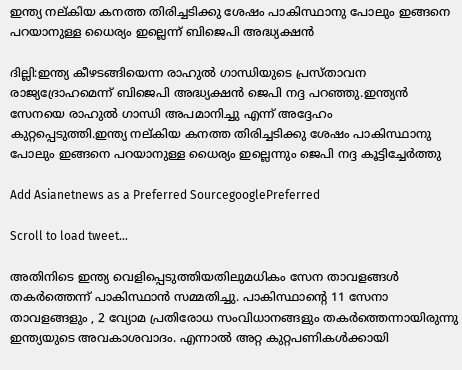ഇന്ത്യ നല്കിയ കനത്ത തിരിച്ചടിക്കു ശേഷം പാകിസ്ഥാനു പോലും ഇങ്ങനെ പറയാനുള്ള ധൈര്യം ഇല്ലെന്ന് ബിജെപി അദ്ധ്യക്ഷൻ

ദില്ലി:ഇന്ത്യ കീഴടങ്ങിയെന്ന രാഹുൽ ഗാന്ധിയുടെ പ്രസ്താവന രാജ്യദ്രോഹമെന്ന് ബിജെപി അദ്ധ്യക്ഷൻ ജെപി നദ്ദ പറഞ്ഞു.ഇന്ത്യൻ സേനയെ രാഹുൽ ഗാന്ധി അപമാനിച്ചു എന്ന് അദ്ദേഹം
കുറ്റപ്പെടുത്തി.ഇന്ത്യ നല്കിയ കനത്ത തിരിച്ചടിക്കു ശേഷം പാകിസ്ഥാനു പോലും ഇങ്ങനെ പറയാനുള്ള ധൈര്യം ഇല്ലെന്നും ജെപി നദ്ദ കൂട്ടിച്ചേര്‍ത്തു

Add Asianetnews as a Preferred SourcegooglePreferred

Scroll to load tweet…

അതിനിടെ ഇന്ത്യ വെളിപ്പെടുത്തിയതിലുമധികം സേന താവളങ്ങള്‍ തകര്‍ത്തെന്ന് പാകിസ്ഥാന്‍ സമ്മതിച്ചു. പാകിസ്ഥാന്‍റെ 11 സേനാ താവളങ്ങളും , 2 വ്യോമ പ്രതിരോധ സംവിധാനങ്ങളും തകര്‍ത്തെന്നായിരുന്നു ഇന്ത്യയുടെ അവകാശവാദം. എന്നാല്‍ അറ്റ കുറ്റപണികള്‍ക്കായി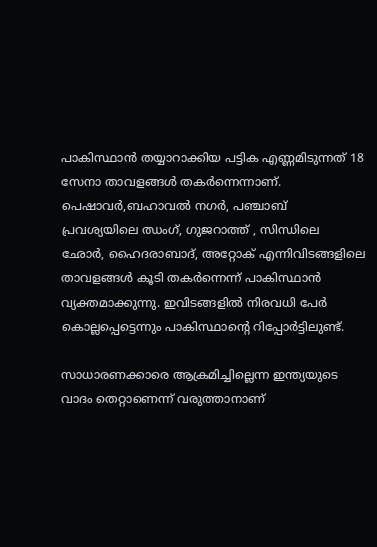പാകിസ്ഥാന്‍ തയ്യാറാക്കിയ പട്ടിക എണ്ണമിടുന്നത് 18 സേനാ താവളങ്ങള്‍ തകര്‍ന്നെന്നാണ്. പെഷാവര്‍,ബഹാവല്‍ നഗര്‍, പഞ്ചാബ് പ്രവശ്യയിലെ ഝംഗ്, ഗുജറാത്ത് , സിന്ധിലെ ഛോര്‍, ഹൈദരാബാദ്, അറ്റോക് എന്നിവിടങ്ങളിലെ താവളങ്ങള്‍ കൂടി തകര്‍ന്നെന്ന് പാകിസ്ഥാന്‍ വ്യക്തമാക്കുന്നു. ഇവിടങ്ങളില്‍ നിരവധി പേര്‍ കൊല്ലപ്പെട്ടെന്നും പാകിസ്ഥാന്‍റെ റിപ്പോര്‍ട്ടിലുണ്ട്.

സാധാരണക്കാരെ ആക്രമിച്ചില്ലെന്ന ഇന്ത്യയുടെ വാദം തെറ്റാണെന്ന് വരുത്താനാണ്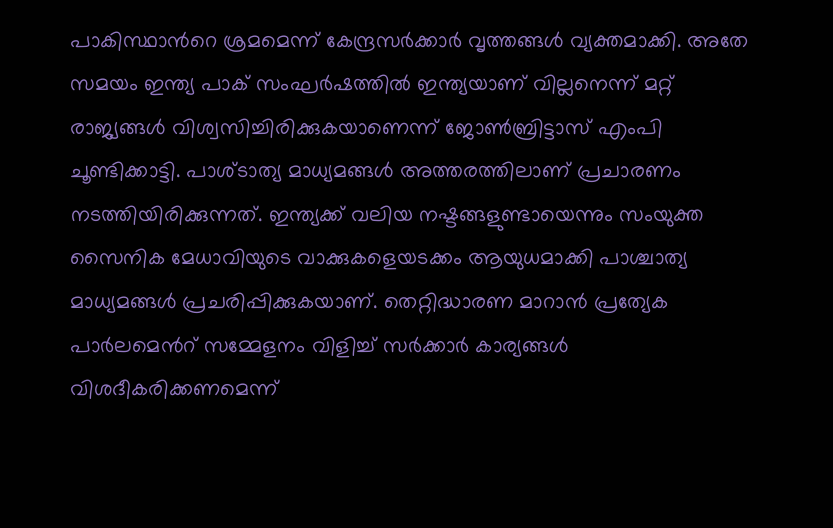പാകിസ്ഥാന്‍റെ ശ്രമമെന്ന് കേന്ദ്രസര്‍ക്കാര്‍ വൃത്തങ്ങള്‍ വ്യക്തമാക്കി. അതേ സമയം ഇന്ത്യ പാക് സംഘര്‍ഷത്തില്‍ ഇന്ത്യയാണ് വില്ലനെന്ന് മറ്റ് രാജ്യങ്ങള്‍ വിശ്വസിച്ചിരിക്കുകയാണെന്ന് ജോണ്‍ബ്രിട്ടാസ് എംപി ചൂണ്ടിക്കാട്ടി. പാശ്ടാത്യ മാധ്യമങ്ങള്‍ അത്തരത്തിലാണ് പ്രചാരണം നടത്തിയിരിക്കുന്നത്. ഇന്ത്യക്ക് വലിയ നഷ്ടങ്ങളുണ്ടായെന്നും സംയുക്ത സൈനിക മേധാവിയുടെ വാക്കുകളെയടക്കം ആയുധമാക്കി പാശ്ചാത്യ മാധ്യമങ്ങള്‍ പ്രചരിപ്പിക്കുകയാണ്. തെറ്റിദ്ധാരണ മാറാന്‍ പ്രത്യേക പാര്‍ലമെന്‍റ് സമ്മേളനം വിളിച്ച് സര്‍ക്കാര്‍ കാര്യങ്ങള്‍ വിശദീകരിക്കണമെന്ന്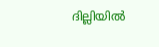ദില്ലിയില്‍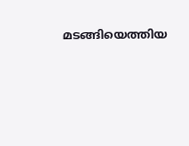മടങ്ങിയെത്തിയ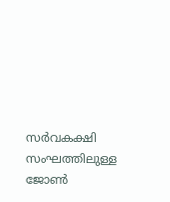സര്‍വകക്ഷി സംഘത്തിലുള്ള ജോണ്‍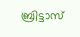ബ്രിട്ടാസ്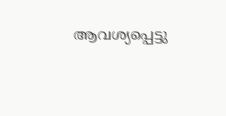ആവശ്യപ്പെട്ടു